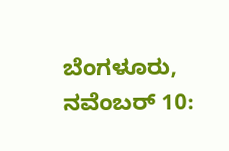ಬೆಂಗಳೂರು, ನವೆಂಬರ್ 10: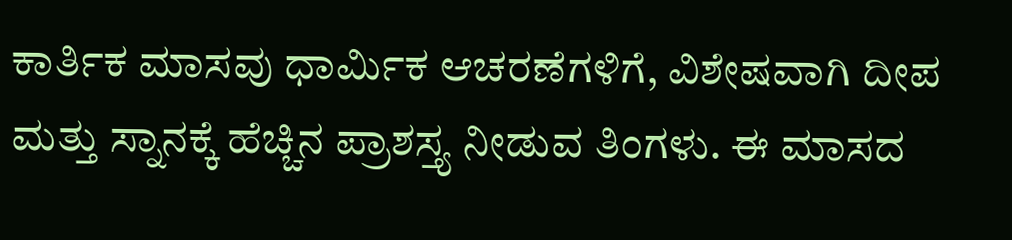ಕಾರ್ತಿಕ ಮಾಸವು ಧಾರ್ಮಿಕ ಆಚರಣೆಗಳಿಗೆ, ವಿಶೇಷವಾಗಿ ದೀಪ ಮತ್ತು ಸ್ನಾನಕ್ಕೆ ಹೆಚ್ಚಿನ ಪ್ರಾಶಸ್ತ್ಯ ನೀಡುವ ತಿಂಗಳು. ಈ ಮಾಸದ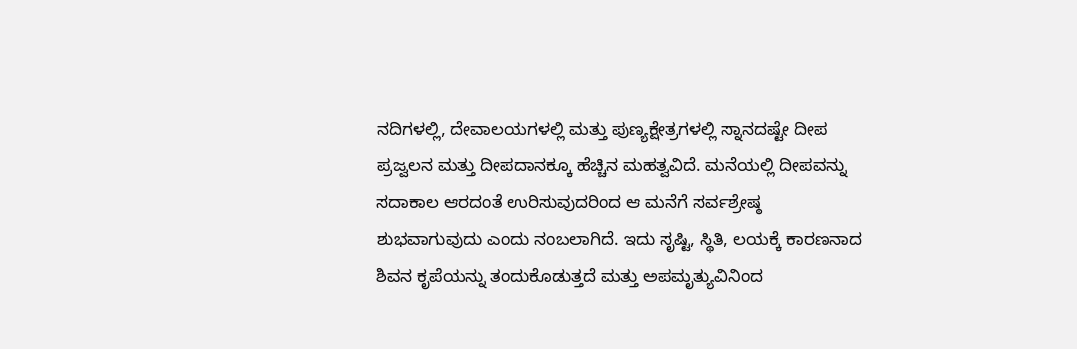ನದಿಗಳಲ್ಲಿ, ದೇವಾಲಯಗಳಲ್ಲಿ ಮತ್ತು ಪುಣ್ಯಕ್ಷೇತ್ರಗಳಲ್ಲಿ ಸ್ನಾನದಷ್ಟೇ ದೀಪ ಪ್ರಜ್ವಲನ ಮತ್ತು ದೀಪದಾನಕ್ಕೂ ಹೆಚ್ಚಿನ ಮಹತ್ವವಿದೆ. ಮನೆಯಲ್ಲಿ ದೀಪವನ್ನು ಸದಾಕಾಲ ಆರದಂತೆ ಉರಿಸುವುದರಿಂದ ಆ ಮನೆಗೆ ಸರ್ವಶ್ರೇಷ್ಠ ಶುಭವಾಗುವುದು ಎಂದು ನಂಬಲಾಗಿದೆ. ಇದು ಸೃಷ್ಟಿ, ಸ್ಥಿತಿ, ಲಯಕ್ಕೆ ಕಾರಣನಾದ ಶಿವನ ಕೃಪೆಯನ್ನು ತಂದುಕೊಡುತ್ತದೆ ಮತ್ತು ಅಪಮೃತ್ಯುವಿನಿಂದ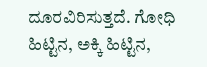ದೂರವಿರಿಸುತ್ತದೆ. ಗೋಧಿ ಹಿಟ್ಟಿನ, ಅಕ್ಕಿ ಹಿಟ್ಟಿನ,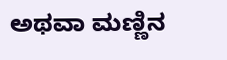ಅಥವಾ ಮಣ್ಣಿನ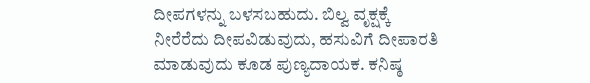ದೀಪಗಳನ್ನು ಬಳಸಬಹುದು. ಬಿಲ್ವ ವೃಕ್ಷಕ್ಕೆ ನೀರೆರೆದು ದೀಪವಿಡುವುದು, ಹಸುವಿಗೆ ದೀಪಾರತಿ ಮಾಡುವುದು ಕೂಡ ಪುಣ್ಯದಾಯಕ. ಕನಿಷ್ಠ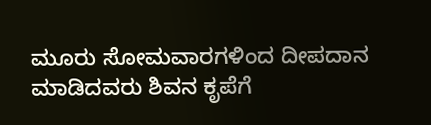ಮೂರು ಸೋಮವಾರಗಳಿಂದ ದೀಪದಾನ ಮಾಡಿದವರು ಶಿವನ ಕೃಪೆಗೆ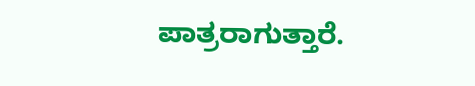ಪಾತ್ರರಾಗುತ್ತಾರೆ.